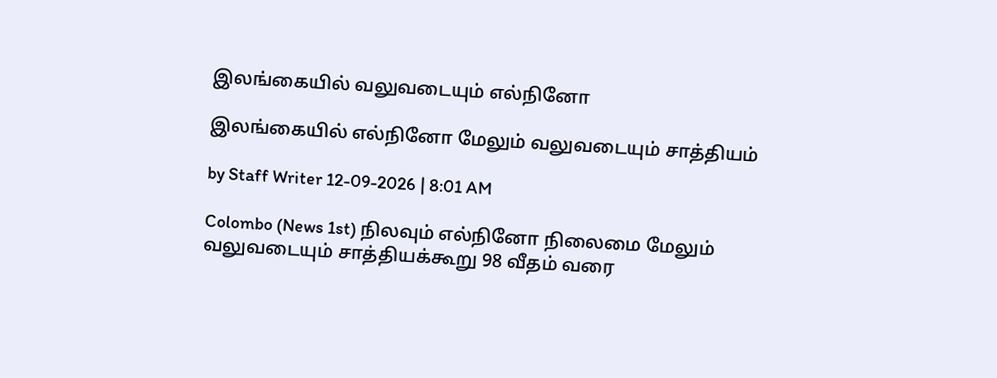இலங்கையில் வலுவடையும் எல்நினோ

இலங்கையில் எல்நினோ மேலும் வலுவடையும் சாத்தியம்

by Staff Writer 12-09-2026 | 8:01 AM

Colombo (News 1st) நிலவும் எல்நினோ நிலைமை மேலும் வலுவடையும் சாத்தியக்கூறு 98 வீதம் வரை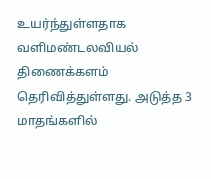உயர்ந்துள்ளதாக வளிமண்டலவியல் திணைக்களம் தெரிவித்துள்ளது. அடுத்த 3 மாதங்களில்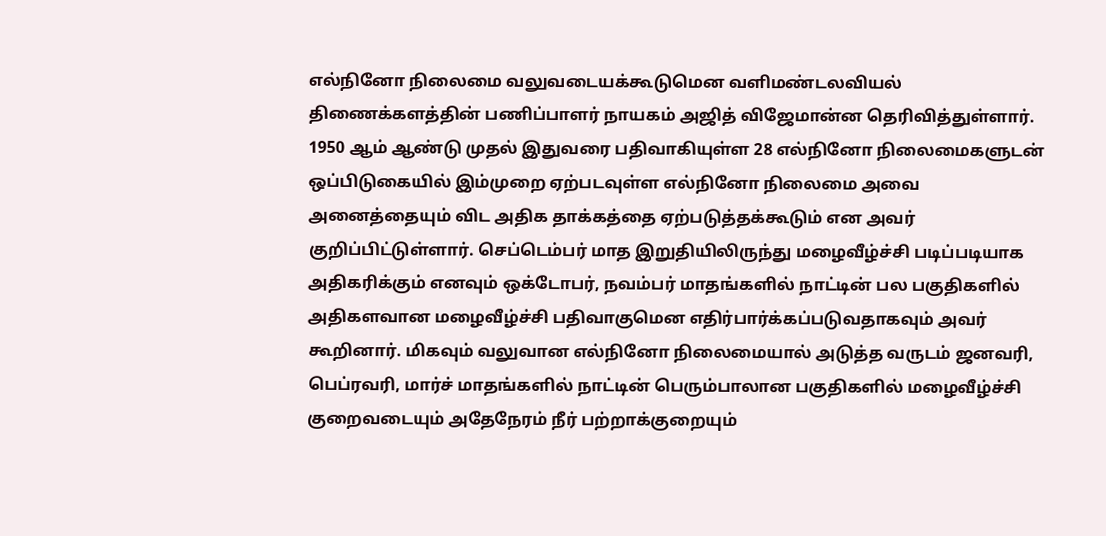எல்நினோ நிலைமை வலுவடையக்கூடுமென வளிமண்டலவியல் திணைக்களத்தின் பணிப்பாளர் நாயகம் அஜித் விஜேமான்ன தெரிவித்துள்ளார். 1950 ஆம் ஆண்டு முதல் இதுவரை பதிவாகியுள்ள 28 எல்நினோ நிலைமைகளுடன் ஒப்பிடுகையில் இம்முறை ஏற்படவுள்ள எல்நினோ நிலைமை அவை அனைத்தையும் விட அதிக தாக்கத்தை ஏற்படுத்தக்கூடும் என அவர் குறிப்பிட்டுள்ளார். செப்டெம்பர் மாத இறுதியிலிருந்து மழைவீழ்ச்சி படிப்படியாக அதிகரிக்கும் எனவும் ஒக்டோபர், நவம்பர் மாதங்களில் நாட்டின் பல பகுதிகளில் அதிகளவான மழைவீழ்ச்சி பதிவாகுமென எதிர்பார்க்கப்படுவதாகவும் அவர் கூறினார். மிகவும் வலுவான எல்நினோ நிலைமையால் அடுத்த வருடம் ஜனவரி, பெப்ரவரி, மார்ச் மாதங்களில் நாட்டின் பெரும்பாலான பகுதிகளில் மழைவீழ்ச்சி குறைவடையும் அதேநேரம் நீர் பற்றாக்குறையும்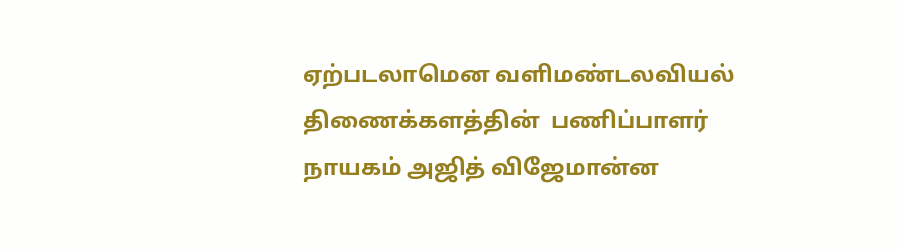ஏற்படலாமென வளிமண்டலவியல் திணைக்களத்தின்  பணிப்பாளர் நாயகம் அஜித் விஜேமான்ன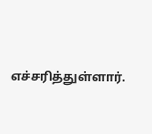எச்சரித்துள்ளார்.